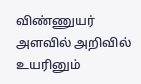விண்ணுயர் அளவில் அறிவில் உயரினும்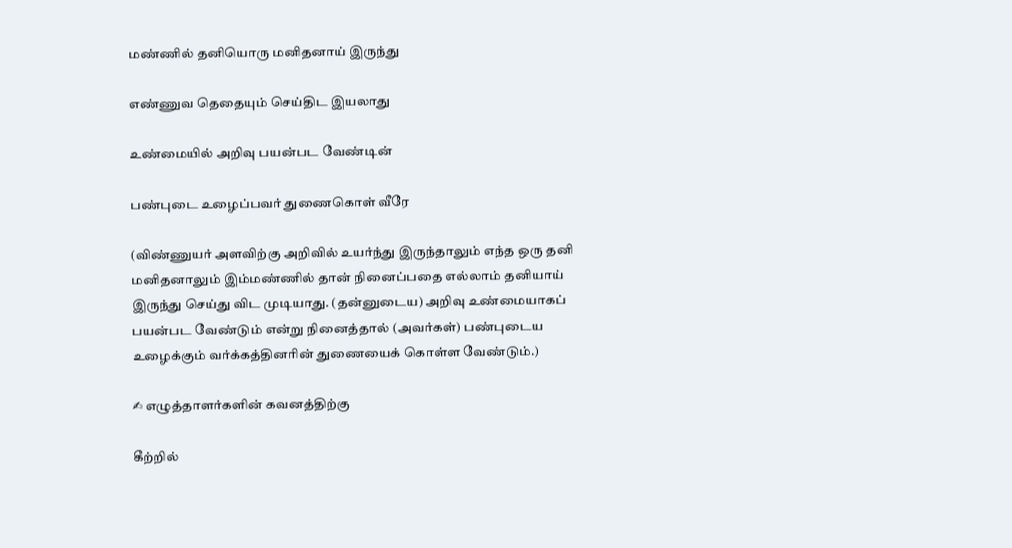மண்ணில் தனியொரு மனிதனாய் இருந்து

எண்ணுவ தெதையும் செய்திட இயலாது

உண்மையில் அறிவு பயன்பட வேண்டின்

பண்புடை உழைப்பவர் துணைகொள் வீரே

(விண்ணுயர் அளவிற்கு அறிவில் உயர்ந்து இருந்தாலும் எந்த ஒரு தனி மனிதனாலும் இம்மண்ணில் தான் நினைப்பதை எல்லாம் தனியாய் இருந்து செய்து விட முடியாது. (தன்னுடைய) அறிவு உண்மையாகப் பயன்பட வேண்டும் என்று நினைத்தால் (அவர்கள்) பண்புடைய உழைக்கும் வர்க்கத்தினரின் துணையைக் கொள்ள வேண்டும்.)

✍ எழுத்தாளர்களின் கவனத்திற்கு

கீற்றில்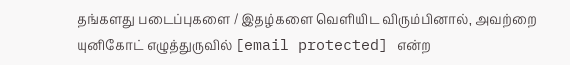தங்களது படைப்புகளை / இதழ்களை வெளியிட விரும்பினால், அவற்றை யுனிகோட் எழுத்துருவில் [email protected] என்ற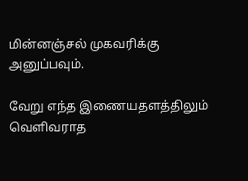மின்னஞ்சல் முகவரிக்கு அனுப்பவும்.

வேறு எந்த இணையதளத்திலும் வெளிவராத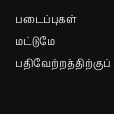படைப்புகள் மட்டுமே பதிவேற்றத்திற்குப்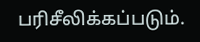பரிசீலிக்கப்படும்.